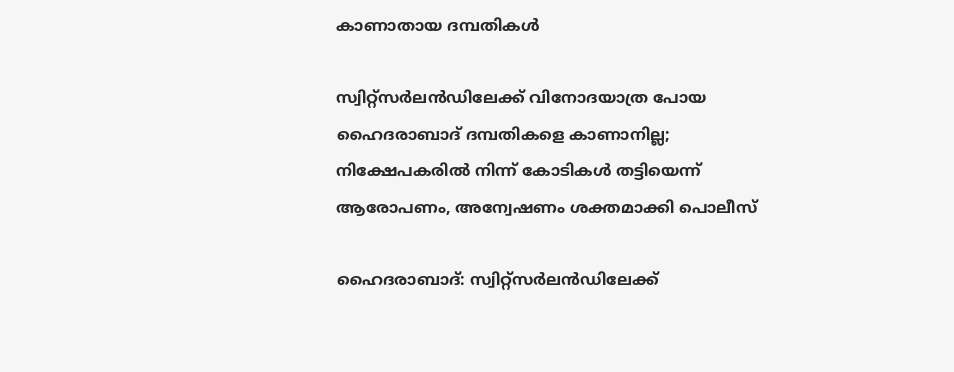കാണാതായ ദമ്പതികൾ

സ്വിറ്റ്സർലൻഡിലേക്ക് വിനോദയാത്ര പോയ ഹൈദരാബാദ് ദമ്പതികളെ കാണാനില്ല; നിക്ഷേപകരിൽ നിന്ന് കോടികൾ തട്ടിയെന്ന് ആരോപണം, അന്വേഷണം ശക്തമാക്കി പൊലീസ്

ഹൈദരാബാദ്: സ്വിറ്റ്സർലൻഡിലേക്ക്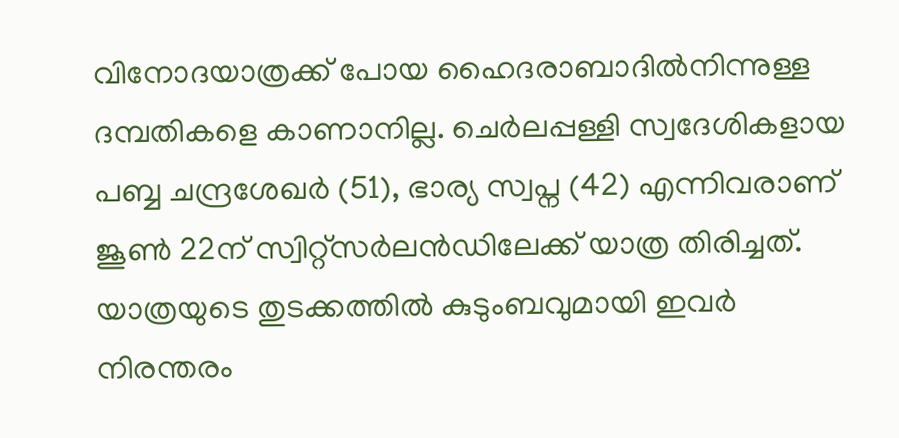വിനോദയാത്രക്ക് പോയ ഹൈദരാബാദിൽനിന്നുള്ള ദമ്പതികളെ കാണാനില്ല. ചെർലപ്പള്ളി സ്വദേശികളായ പബ്ബ ചന്ദ്രശേഖർ (51), ഭാര്യ സ്വപ്ന (42) എന്നിവരാണ് ജൂൺ 22ന് സ്വിറ്റ്സർലൻഡിലേക്ക് യാത്ര തിരിച്ചത്. യാത്രയുടെ തുടക്കത്തിൽ കുടുംബവുമായി ഇവർ നിരന്തരം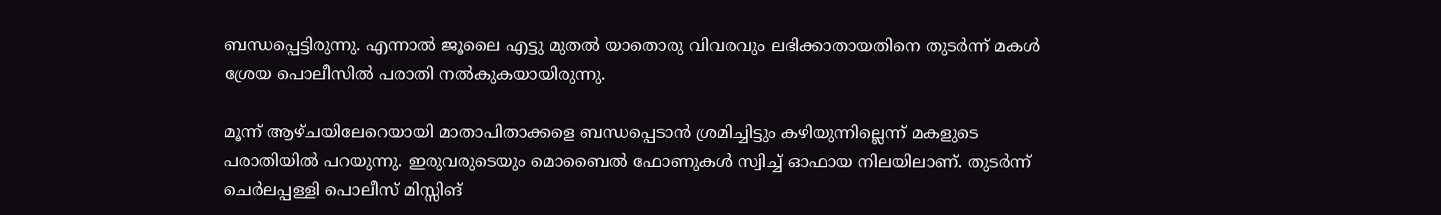ബന്ധപ്പെട്ടിരുന്നു. എന്നാൽ ജൂലൈ എട്ടു മുതൽ യാതൊരു വിവരവും ലഭിക്കാതായതിനെ തുടർന്ന് മകൾ ശ്രേയ പൊലീസിൽ പരാതി നൽകുകയായിരുന്നു.

മൂന്ന് ആഴ്ചയിലേറെയായി മാതാപിതാക്കളെ ബന്ധപ്പെടാൻ ശ്രമിച്ചിട്ടും കഴിയുന്നില്ലെന്ന് മകളുടെ പരാതിയിൽ പറയുന്നു. ഇരുവരുടെയും മൊബൈൽ ഫോണുകൾ സ്വിച്ച് ഓഫായ നിലയിലാണ്. തുടർന്ന് ചെർലപ്പള്ളി പൊലീസ് മിസ്സിങ്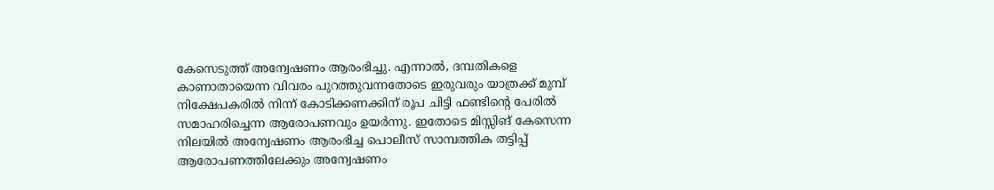കേസെടുത്ത് അന്വേഷണം ആരംഭിച്ചു. എന്നാൽ, ദമ്പതികളെ കാണാതായെന്ന വിവരം പുറത്തുവന്നതോടെ ഇരുവരും യാത്രക്ക് മുമ്പ് നിക്ഷേപകരിൽ നിന്ന് കോടിക്കണക്കിന് രൂപ ചിട്ടി ഫണ്ടിന്റെ പേരിൽ സമാഹരിച്ചെന്ന ആരോപണവും ഉയർന്നു. ഇതോടെ മിസ്സിങ് കേസെന്ന നിലയിൽ അന്വേഷണം ആരംഭിച്ച പൊലീസ് സാമ്പത്തിക തട്ടിപ്പ് ആരോപണത്തിലേക്കും അന്വേഷണം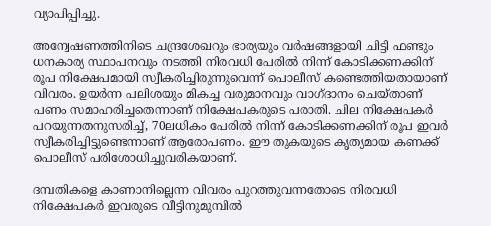വ്യാപിപ്പിച്ചു.

അന്വേഷണത്തിനിടെ ചന്ദ്രശേഖറും ഭാര്യയും വർഷങ്ങളായി ചിട്ടി ഫണ്ടും ധനകാര്യ സ്ഥാപനവും നടത്തി നിരവധി പേരിൽ നിന്ന് കോടിക്കണക്കിന് രൂപ നിക്ഷേപമായി സ്വീകരിച്ചിരുന്നുവെന്ന് പൊലീസ് കണ്ടെത്തിയതായാണ് വിവരം. ഉയർന്ന പലിശയും മികച്ച വരുമാനവും വാഗ്ദാനം ചെയ്താണ് പണം സമാഹരിച്ചതെന്നാണ് നിക്ഷേപകരുടെ പരാതി. ചില നിക്ഷേപകർ പറയുന്നതനുസരിച്ച്, 70ലധികം പേരിൽ നിന്ന് കോടിക്കണക്കിന് രൂപ ഇവർ സ്വീകരിച്ചിട്ടുണ്ടെന്നാണ് ആരോപണം. ഈ തുകയുടെ കൃത്യമായ കണക്ക് പൊലീസ് പരിശോധിച്ചുവരികയാണ്.

ദമ്പതികളെ കാണാനില്ലെന്ന വിവരം പുറത്തുവന്നതോടെ നിരവധി നിക്ഷേപകർ ഇവരുടെ വീട്ടിനുമുമ്പിൽ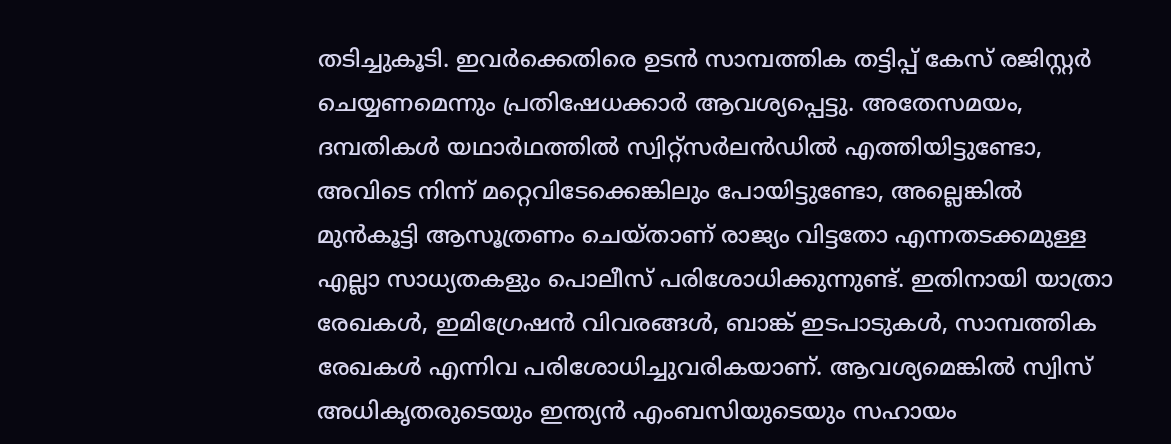തടിച്ചുകൂടി. ഇവർക്കെതിരെ ഉടൻ സാമ്പത്തിക തട്ടിപ്പ് കേസ് രജിസ്റ്റർ ചെയ്യണമെന്നും പ്രതിഷേധക്കാർ ആവശ്യപ്പെട്ടു. അതേസമയം, ദമ്പതികൾ യഥാർഥത്തിൽ സ്വിറ്റ്സർലൻഡിൽ എത്തിയിട്ടുണ്ടോ, അവിടെ നിന്ന് മറ്റെവിടേക്കെങ്കിലും പോയിട്ടുണ്ടോ, അല്ലെങ്കിൽ മുൻകൂട്ടി ആസൂത്രണം ചെയ്താണ് രാജ്യം വിട്ടതോ എന്നതടക്കമുള്ള എല്ലാ സാധ്യതകളും പൊലീസ് പരിശോധിക്കുന്നുണ്ട്. ഇതിനായി യാത്രാ രേഖകൾ, ഇമിഗ്രേഷൻ വിവരങ്ങൾ, ബാങ്ക് ഇടപാടുകൾ, സാമ്പത്തിക രേഖകൾ എന്നിവ പരിശോധിച്ചുവരികയാണ്. ആവശ്യമെങ്കിൽ സ്വിസ് അധികൃതരുടെയും ഇന്ത്യൻ എംബസിയുടെയും സഹായം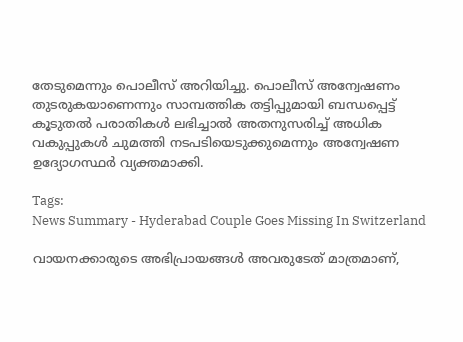തേടുമെന്നും പൊലീസ് അറിയിച്ചു. പൊലീസ് അന്വേഷണം തുടരുകയാണെന്നും സാമ്പത്തിക തട്ടിപ്പുമായി ബന്ധപ്പെട്ട് കൂടുതൽ പരാതികൾ ലഭിച്ചാൽ അതനുസരിച്ച് അധിക വകുപ്പുകൾ ചുമത്തി നടപടിയെടുക്കുമെന്നും അന്വേഷണ ഉദ്യോഗസ്ഥർ വ്യക്തമാക്കി.

Tags:
News Summary - Hyderabad Couple Goes Missing In Switzerland

വായനക്കാരുടെ അഭിപ്രായങ്ങള്‍ അവരുടേത് മാത്രമാണ്,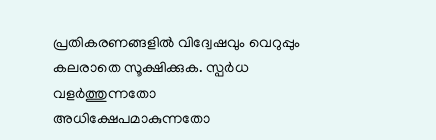പ്രതികരണങ്ങളിൽ വിദ്വേഷവും വെറുപ്പും കലരാതെ സൂക്ഷിക്കുക. സ്പർധ വളർത്തുന്നതോ അധിക്ഷേപമാകുന്നതോ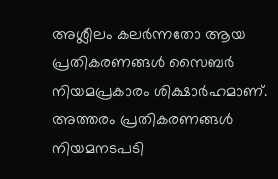അശ്ലീലം കലർന്നതോ ആയ പ്രതികരണങ്ങൾ സൈബർ നിയമപ്രകാരം ശിക്ഷാർഹമാണ്. അത്തരം പ്രതികരണങ്ങൾ നിയമനടപടി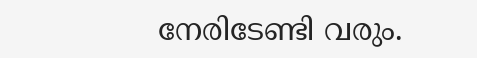നേരിടേണ്ടി വരും.